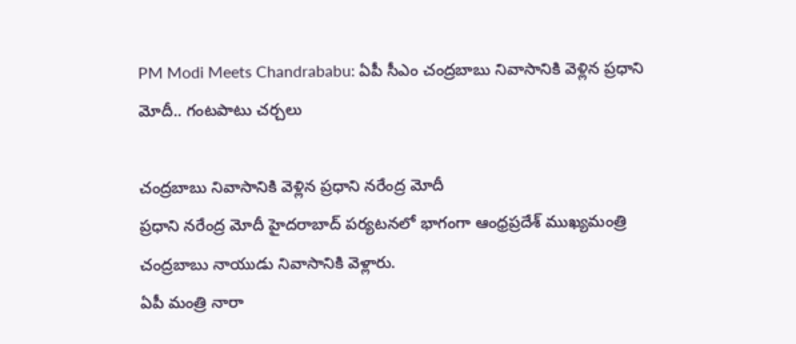PM Modi Meets Chandrababu: ఏపీ సీఎం చంద్రబాబు నివాసానికి వెళ్లిన ప్రధాని మోదీ.. గంటపాటు చర్చలు

చంద్రబాబు నివాసానికి వెళ్లిన ప్రధాని నరేంద్ర మోదీ
ప్రధాని నరేంద్ర మోదీ హైదరాబాద్ పర్యటనలో భాగంగా ఆంధ్రప్రదేశ్ ముఖ్యమంత్రి చంద్రబాబు నాయుడు నివాసానికి వెళ్లారు.
ఏపీ మంత్రి నారా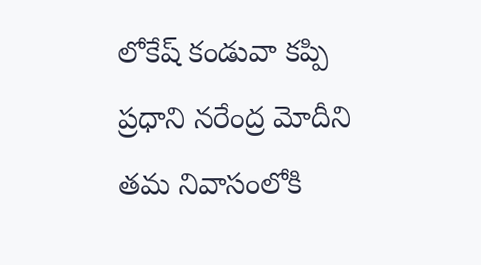లోకేష్ కండువా కప్పి ప్రధాని నరేంద్ర మోదీని తమ నివాసంలోకి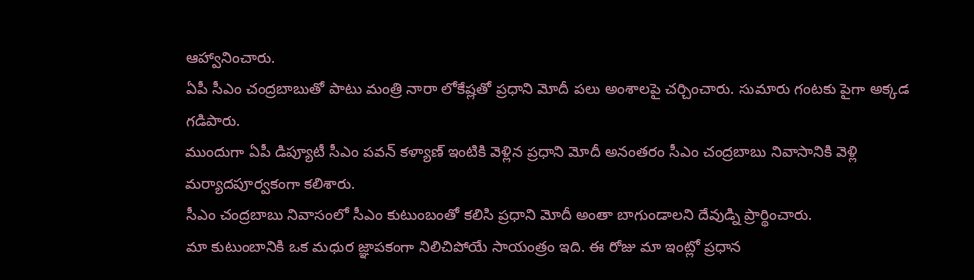ఆహ్వానించారు.
ఏపీ సీఎం చంద్రబాబుతో పాటు మంత్రి నారా లోకేష్లతో ప్రధాని మోదీ పలు అంశాలపై చర్చించారు. సుమారు గంటకు పైగా అక్కడ గడిపారు.
ముందుగా ఏపీ డిప్యూటీ సీఎం పవన్ కళ్యాణ్ ఇంటికి వెళ్లిన ప్రధాని మోదీ అనంతరం సీఎం చంద్రబాబు నివాసానికి వెళ్లి మర్యాదపూర్వకంగా కలిశారు.
సీఎం చంద్రబాబు నివాసంలో సీఎం కుటుంబంతో కలిసి ప్రధాని మోదీ అంతా బాగుండాలని దేవుడ్ని ప్రార్థించారు.
మా కుటుంబానికి ఒక మధుర జ్ఞాపకంగా నిలిచిపోయే సాయంత్రం ఇది. ఈ రోజు మా ఇంట్లో ప్రధాన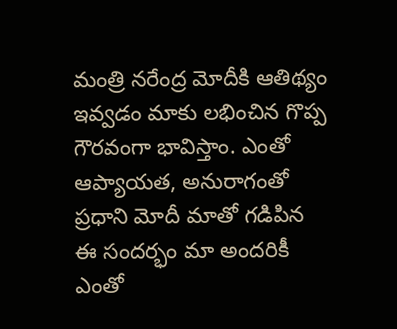మంత్రి నరేంద్ర మోదీకి ఆతిథ్యం ఇవ్వడం మాకు లభించిన గొప్ప గౌరవంగా భావిస్తాం. ఎంతో ఆప్యాయత, అనురాగంతో ప్రధాని మోదీ మాతో గడిపిన ఈ సందర్భం మా అందరికీ ఎంతో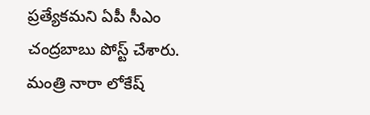ప్రత్యేకమని ఏపీ సీఎం చంద్రబాబు పోస్ట్ చేశారు.
మంత్రి నారా లోకేష్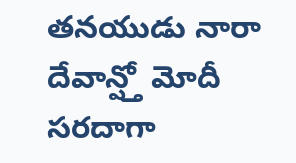తనయుడు నారా దేవాన్ష్తో మోదీ సరదాగా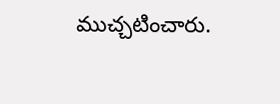ముచ్చటించారు.